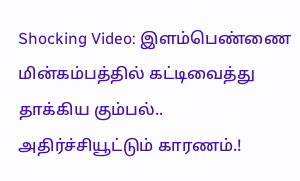Shocking Video: இளம்பெண்ணை மின்கம்பத்தில் கட்டிவைத்து தாக்கிய கும்பல்.. அதிர்ச்சியூட்டும் காரணம்.!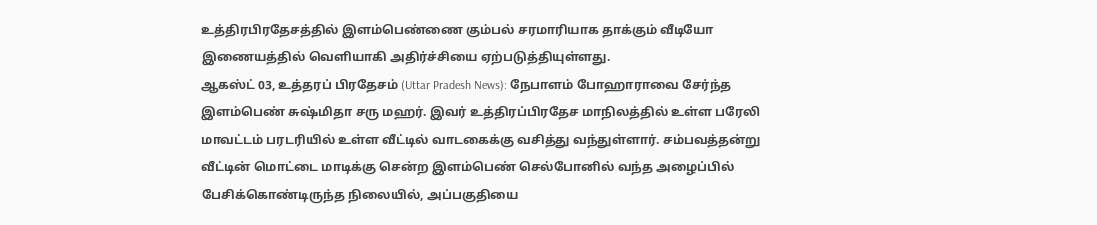உத்திரபிரதேசத்தில் இளம்பெண்ணை கும்பல் சரமாரியாக தாக்கும் வீடியோ இணையத்தில் வெளியாகி அதிர்ச்சியை ஏற்படுத்தியுள்ளது.
ஆகஸ்ட் 03, உத்தரப் பிரதேசம் (Uttar Pradesh News): நேபாளம் போஹாராவை சேர்ந்த இளம்பெண் சுஷ்மிதா சரு மஹர். இவர் உத்திரப்பிரதேச மாநிலத்தில் உள்ள பரேலி மாவட்டம் பரடரியில் உள்ள வீட்டில் வாடகைக்கு வசித்து வந்துள்ளார். சம்பவத்தன்று வீட்டின் மொட்டை மாடிக்கு சென்ற இளம்பெண் செல்போனில் வந்த அழைப்பில் பேசிக்கொண்டிருந்த நிலையில், அப்பகுதியை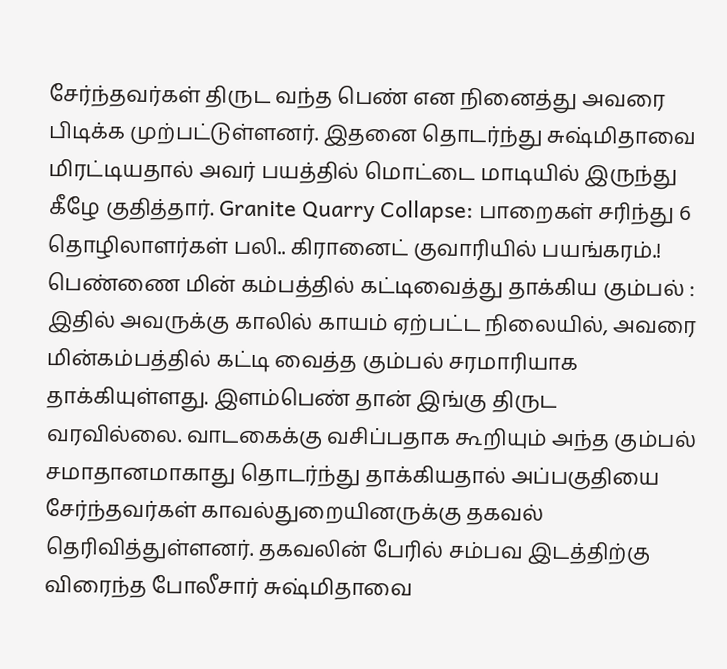சேர்ந்தவர்கள் திருட வந்த பெண் என நினைத்து அவரை பிடிக்க முற்பட்டுள்ளனர். இதனை தொடர்ந்து சுஷ்மிதாவை மிரட்டியதால் அவர் பயத்தில் மொட்டை மாடியில் இருந்து கீழே குதித்தார். Granite Quarry Collapse: பாறைகள் சரிந்து 6 தொழிலாளர்கள் பலி.. கிரானைட் குவாரியில் பயங்கரம்.!
பெண்ணை மின் கம்பத்தில் கட்டிவைத்து தாக்கிய கும்பல் :
இதில் அவருக்கு காலில் காயம் ஏற்பட்ட நிலையில், அவரை மின்கம்பத்தில் கட்டி வைத்த கும்பல் சரமாரியாக தாக்கியுள்ளது. இளம்பெண் தான் இங்கு திருட வரவில்லை. வாடகைக்கு வசிப்பதாக கூறியும் அந்த கும்பல் சமாதானமாகாது தொடர்ந்து தாக்கியதால் அப்பகுதியை சேர்ந்தவர்கள் காவல்துறையினருக்கு தகவல் தெரிவித்துள்ளனர். தகவலின் பேரில் சம்பவ இடத்திற்கு விரைந்த போலீசார் சுஷ்மிதாவை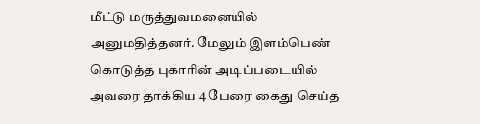மீட்டு மருத்துவமனையில் அனுமதித்தனர். மேலும் இளம்பெண் கொடுத்த புகாரின் அடிப்படையில் அவரை தாக்கிய 4 பேரை கைது செய்த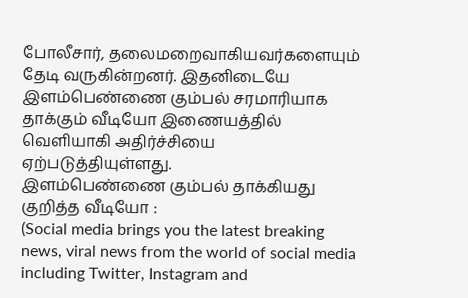போலீசார், தலைமறைவாகியவர்களையும் தேடி வருகின்றனர். இதனிடையே இளம்பெண்ணை கும்பல் சரமாரியாக தாக்கும் வீடியோ இணையத்தில் வெளியாகி அதிர்ச்சியை ஏற்படுத்தியுள்ளது.
இளம்பெண்ணை கும்பல் தாக்கியது குறித்த வீடியோ :
(Social media brings you the latest breaking news, viral news from the world of social media including Twitter, Instagram and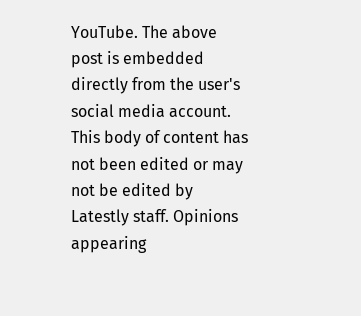YouTube. The above post is embedded directly from the user's social media account. This body of content has not been edited or may not be edited by Latestly staff. Opinions appearing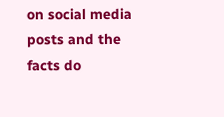on social media posts and the facts do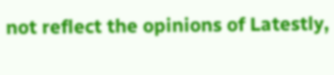not reflect the opinions of Latestly,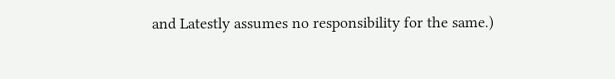and Latestly assumes no responsibility for the same.)